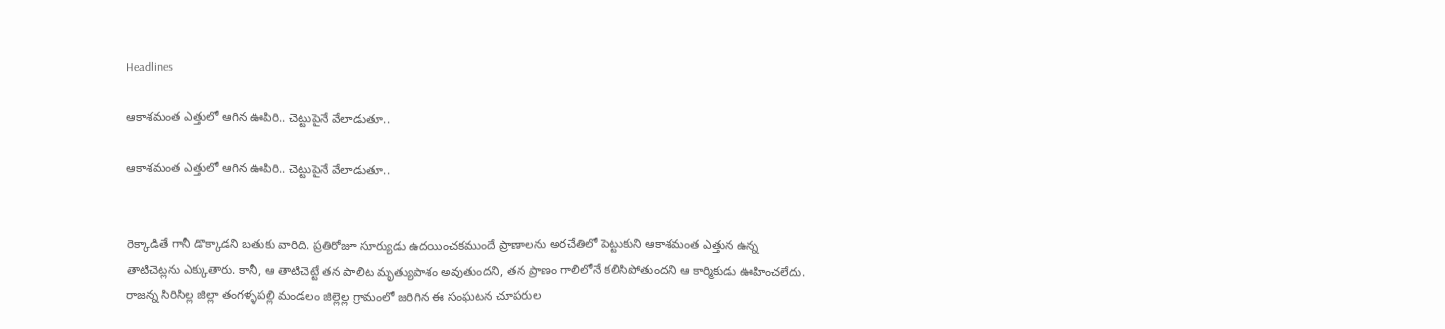Headlines

ఆకాశమంత ఎత్తులో ఆగిన ఊపిరి.. చెట్టుపైనే వేలాడుతూ..

ఆకాశమంత ఎత్తులో ఆగిన ఊపిరి.. చెట్టుపైనే వేలాడుతూ..


రెక్కాడితే గానీ డొక్కాడని బతుకు వారిది. ప్రతిరోజూ సూర్యుడు ఉదయించకముందే ప్రాణాలను అరచేతిలో పెట్టుకుని ఆకాశమంత ఎత్తున ఉన్న తాటిచెట్లను ఎక్కుతారు. కానీ, ఆ తాటిచెట్టే తన పాలిట మృత్యుపాశం అవుతుందని, తన ప్రాణం గాలిలోనే కలిసిపోతుందని ఆ కార్మికుడు ఊహించలేదు. రాజన్న సిరిసిల్ల జిల్లా తంగళ్ళపల్లి మండలం జిల్లెల్ల గ్రామంలో జరిగిన ఈ సంఘటన చూపరుల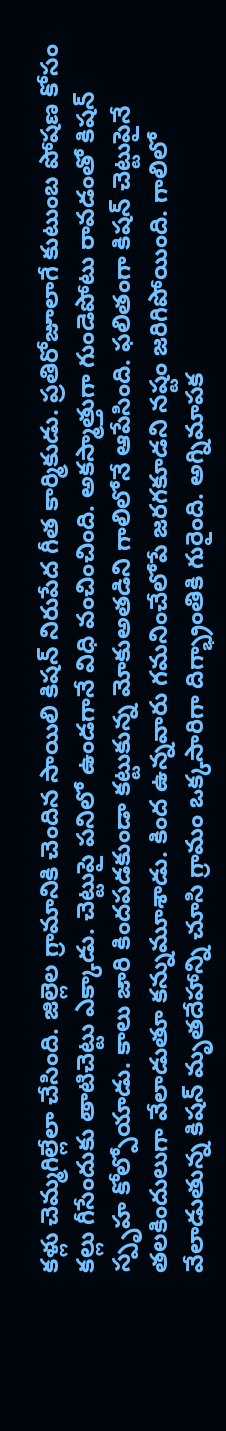కళ్లు చెమ్మగిల్లేలా చేసింది. జిల్లెల గ్రామానికి చెందిన సాయిలి కిషన్ నిరుపేద గీత కార్మికుడు. ప్రతిరోజూలాగే కుటుంబ పోషణ కోసం కల్లు గీసేందుకు తాటిచెట్టు ఎక్కాడు. చెట్టుపై పనిలో ఉండగానే విధి వంచించింది. అకస్మాత్తుగా గుండెపోటు రావడంతో కిషన్ స్పృహ కోల్పోయాడు. కాలు జారి కిందపడకుండా కట్టుకున్న మోకుఅతడిని గాలిలోనే ఆపేసింది. ఫలితంగా కిషన్ చెట్టుపైనే తలకిందులుగా వేలాడుతూ కన్నుమూశాడు. కింద ఉన్నవారు గమనించేలోపే జరగకూడని నష్టం జరిగిపోయింది. గాలిలో వేలాడుతున్న కిషన్ మృతదేహాన్ని చూసి గ్రామం ఒక్కసారిగా దిగ్భ్రాంతికి గురైంది. అగ్నిమాపక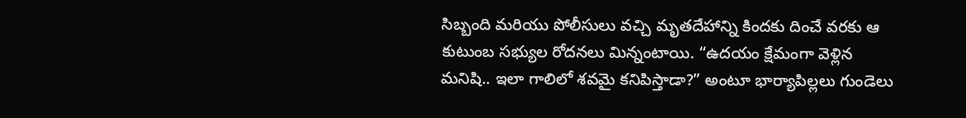సిబ్బంది మరియు పోలీసులు వచ్చి మృతదేహాన్ని కిందకు దించే వరకు ఆ కుటుంబ సభ్యుల రోదనలు మిన్నంటాయి. “ఉదయం క్షేమంగా వెళ్లిన మనిషి.. ఇలా గాలిలో శవమై కనిపిస్తాడా?” అంటూ భార్యాపిల్లలు గుండెలు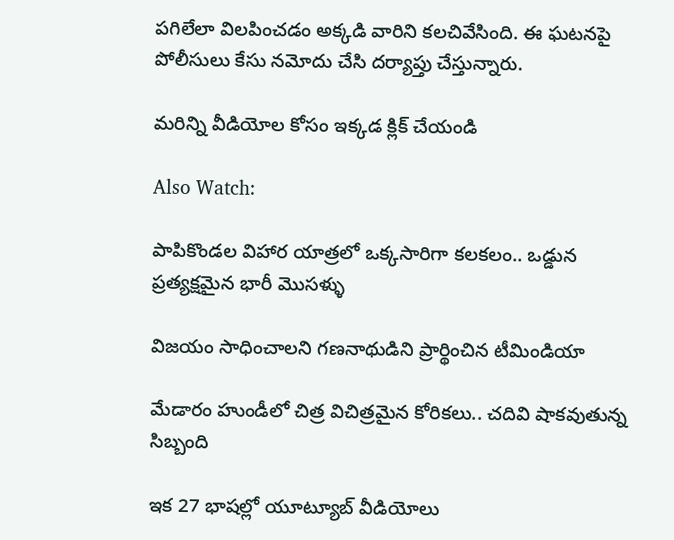పగిలేలా విలపించడం అక్కడి వారిని కలచివేసింది. ఈ ఘటనపై పోలీసులు కేసు నమోదు చేసి దర్యాప్తు చేస్తున్నారు.

మరిన్ని వీడియోల కోసం ఇక్కడ క్లిక్ చేయండి

Also Watch:

పాపికొండల విహార యాత్రలో ఒక్కసారిగా కలకలం.. ఒడ్డున ప్రత్యక్షమైన భారీ మొసళ్ళు

విజయం సాధించాలని గణనాథుడిని ప్రార్థించిన టీమిండియా

మేడారం హుండీలో చిత్ర విచిత్రమైన కోరికలు.. చదివి షాకవుతున్న సిబ్బంది

ఇక 27 భాషల్లో యూట్యూబ్‌ వీడియోలు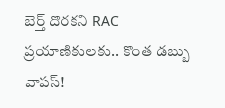బెర్త్ దొరకని RAC ప్రయాణికులకు.. కొంత డబ్బు వాపస్!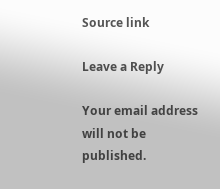Source link

Leave a Reply

Your email address will not be published.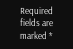Required fields are marked *